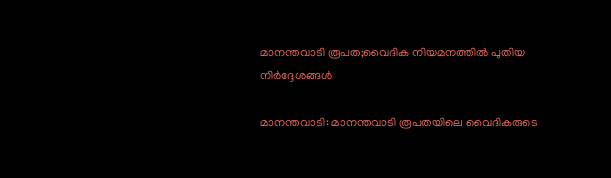മാനന്തവാടി രൂപത;വൈദിക നിയമനത്തില്‍ പുതിയ നിര്‍ദ്ദേശങ്ങള്‍

മാനന്തവാടി: മാനന്തവാടി രൂപതയിലെ വൈദികരുടെ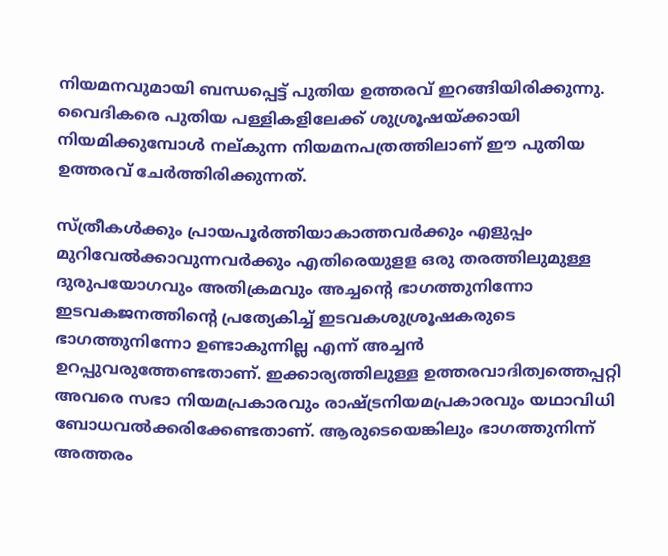നിയമനവുമായി ബന്ധപ്പെട്ട് പുതിയ ഉത്തരവ് ഇറങ്ങിയിരിക്കുന്നു. വൈദികരെ പുതിയ പള്ളികളിലേക്ക് ശുശ്രൂഷയ്ക്കായി നിയമിക്കുമ്പോള്‍ നല്കുന്ന നിയമനപത്രത്തിലാണ് ഈ പുതിയ ഉത്തരവ് ചേര്‍ത്തിരിക്കുന്നത്.

സ്ത്രീകള്‍ക്കും പ്രായപൂര്‍ത്തിയാകാത്തവര്‍ക്കും എളുപ്പം മുറിവേല്‍ക്കാവുന്നവര്‍ക്കും എതിരെയുളള ഒരു തരത്തിലുമുള്ള ദുരുപയോഗവും അതിക്രമവും അച്ചന്റെ ഭാഗത്തുനിന്നോ ഇടവകജനത്തിന്റെ പ്രത്യേകിച്ച് ഇടവകശുശ്രൂഷകരുടെ ഭാഗത്തുനിന്നോ ഉണ്ടാകുന്നില്ല എന്ന് അച്ചന്‍ ഉറപ്പുവരുത്തേണ്ടതാണ്. ഇക്കാര്യത്തിലുള്ള ഉത്തരവാദിത്വത്തെപ്പറ്റി അവരെ സഭാ നിയമപ്രകാരവും രാഷ്ട്രനിയമപ്രകാരവും യഥാവിധി ബോധവല്‍ക്കരിക്കേണ്ടതാണ്. ആരുടെയെങ്കിലും ഭാഗത്തുനിന്ന് അത്തരം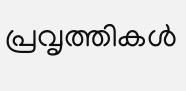പ്രവൃത്തികള്‍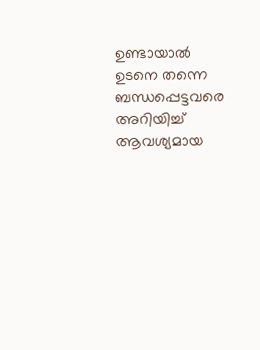ഉണ്ടായാല്‍ ഉടനെ തന്നെ ബന്ധപ്പെട്ടവരെ അറിയിച്ച് ആവശ്യമായ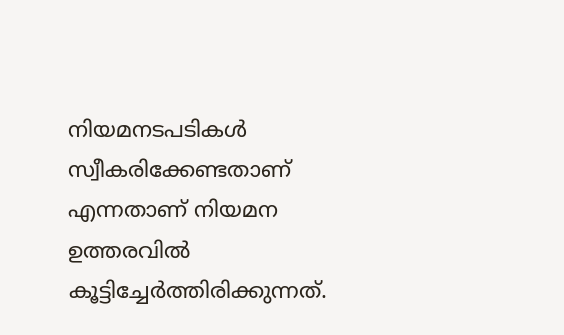നിയമനടപടികള്‍ സ്വീകരിക്കേണ്ടതാണ് എന്നതാണ് നിയമന ഉത്തരവില്‍ കൂട്ടിച്ചേര്‍ത്തിരിക്കുന്നത്.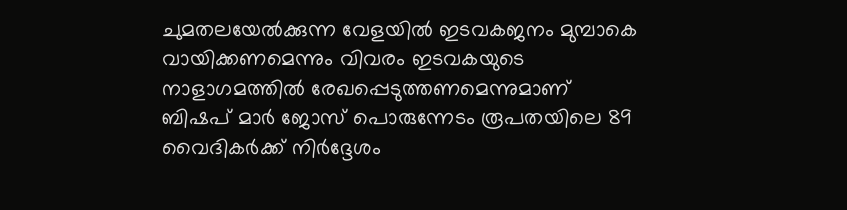ചുമതലയേല്‍ക്കുന്ന വേളയില്‍ ഇടവകജനം മുമ്പാകെ വായിക്കണമെന്നും വിവരം ഇടവകയുടെ നാളാഗമത്തില്‍ രേഖപ്പെടുത്തണമെന്നുമാണ് ബിഷപ് മാര്‍ ജോസ് പൊരുന്നേടം രൂപതയിലെ 89 വൈദികര്‍ക്ക് നിര്‍ദ്ദേശം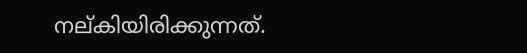നല്കിയിരിക്കുന്നത്.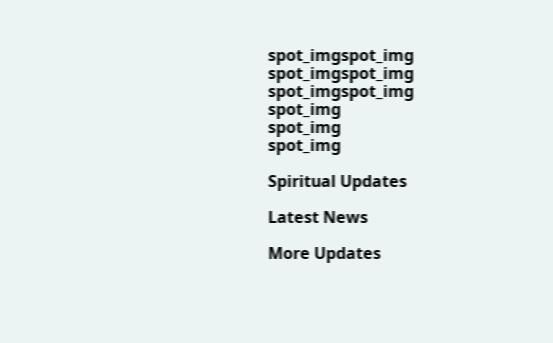spot_imgspot_img
spot_imgspot_img
spot_imgspot_img
spot_img
spot_img
spot_img

Spiritual Updates

Latest News

More Updates